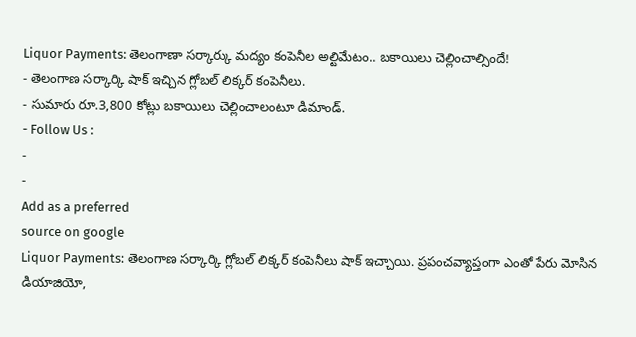Liquor Payments: తెలంగాణా సర్కార్కు మద్యం కంపెనీల అల్టిమేటం.. బకాయిలు చెల్లించాల్సిందే!
- తెలంగాణ సర్కార్కి షాక్ ఇచ్చిన గ్లోబల్ లిక్కర్ కంపెనీలు.
- సుమారు రూ.3,800 కోట్లు బకాయిలు చెల్లించాలంటూ డిమాండ్.
- Follow Us :
-
-
Add as a preferred
source on google
Liquor Payments: తెలంగాణ సర్కార్కి గ్లోబల్ లిక్కర్ కంపెనీలు షాక్ ఇచ్చాయి. ప్రపంచవ్యాప్తంగా ఎంతో పేరు మోసిన డియాజియో,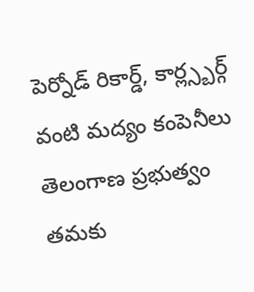పెర్నోడ్ రికార్డ్, కార్ల్స్బర్గ్ వంటి మద్యం కంపెనీలు తెలంగాణ ప్రభుత్వం తమకు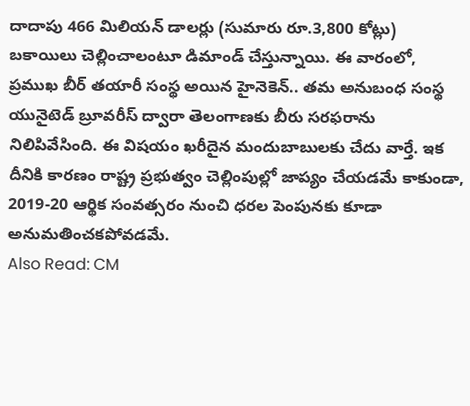దాదాపు 466 మిలియన్ డాలర్లు (సుమారు రూ.3,800 కోట్లు) బకాయిలు చెల్లించాలంటూ డిమాండ్ చేస్తున్నాయి. ఈ వారంలో, ప్రముఖ బీర్ తయారీ సంస్థ అయిన హైనెకెన్.. తమ అనుబంధ సంస్థ యునైటెడ్ బ్రూవరీస్ ద్వారా తెలంగాణకు బీరు సరఫరాను నిలిపివేసింది. ఈ విషయం ఖరీదైన మందుబాబులకు చేదు వార్తే. ఇక దీనికి కారణం రాష్ట్ర ప్రభుత్వం చెల్లింపుల్లో జాప్యం చేయడమే కాకుండా, 2019-20 ఆర్థిక సంవత్సరం నుంచి ధరల పెంపునకు కూడా అనుమతించకపోవడమే.
Also Read: CM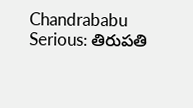Chandrababu Serious: తిరుపతి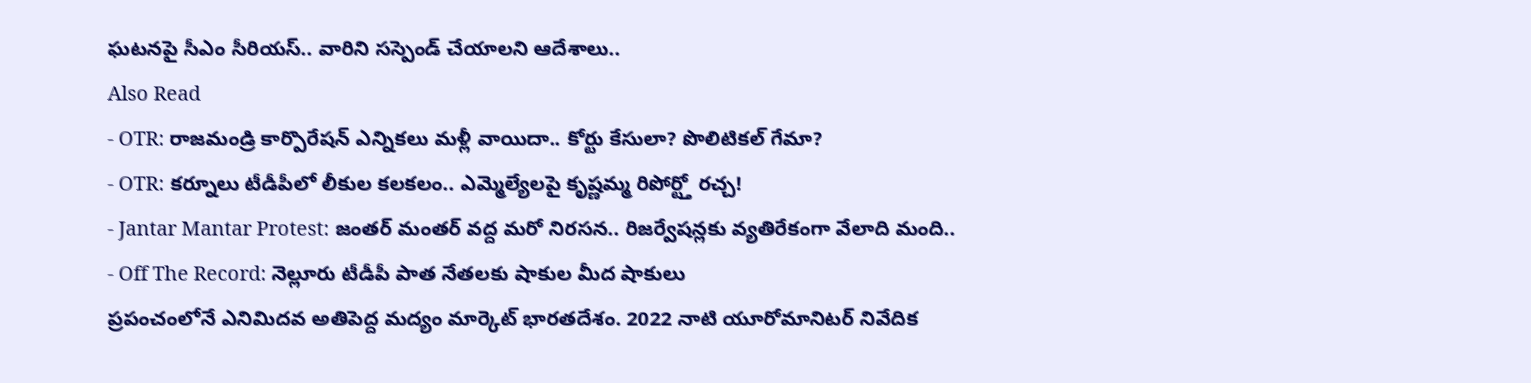ఘటనపై సీఎం సీరియస్.. వారిని సస్పెండ్ చేయాలని ఆదేశాలు..
Also Read
- OTR: రాజమండ్రి కార్పొరేషన్ ఎన్నికలు మళ్లీ వాయిదా.. కోర్టు కేసులా? పొలిటికల్ గేమా?
- OTR: కర్నూలు టీడీపీలో లీకుల కలకలం.. ఎమ్మెల్యేలపై కృష్ణమ్మ రిపోర్ట్తో రచ్చ!
- Jantar Mantar Protest: జంతర్ మంతర్ వద్ద మరో నిరసన.. రిజర్వేషన్లకు వ్యతిరేకంగా వేలాది మంది..
- Off The Record: నెల్లూరు టీడీపీ పాత నేతలకు షాకుల మీద షాకులు
ప్రపంచంలోనే ఎనిమిదవ అతిపెద్ద మద్యం మార్కెట్ భారతదేశం. 2022 నాటి యూరోమానిటర్ నివేదిక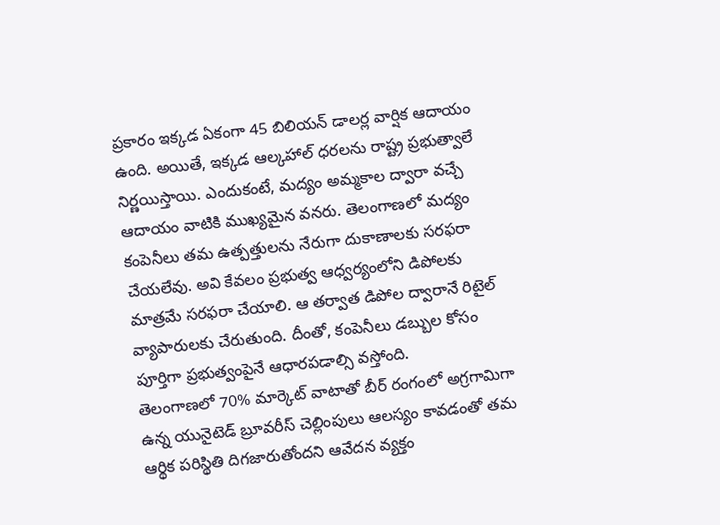ప్రకారం ఇక్కడ ఏకంగా 45 బిలియన్ డాలర్ల వార్షిక ఆదాయం ఉంది. అయితే, ఇక్కడ ఆల్కహాల్ ధరలను రాష్ట్ర ప్రభుత్వాలే నిర్ణయిస్తాయి. ఎందుకంటే, మద్యం అమ్మకాల ద్వారా వచ్చే ఆదాయం వాటికి ముఖ్యమైన వనరు. తెలంగాణలో మద్యం కంపెనీలు తమ ఉత్పత్తులను నేరుగా దుకాణాలకు సరఫరా చేయలేవు. అవి కేవలం ప్రభుత్వ ఆధ్వర్యంలోని డిపోలకు మాత్రమే సరఫరా చేయాలి. ఆ తర్వాత డిపోల ద్వారానే రిటైల్ వ్యాపారులకు చేరుతుంది. దీంతో, కంపెనీలు డబ్బుల కోసం పూర్తిగా ప్రభుత్వంపైనే ఆధారపడాల్సి వస్తోంది.
తెలంగాణలో 70% మార్కెట్ వాటాతో బీర్ రంగంలో అగ్రగామిగా ఉన్న యునైటెడ్ బ్రూవరీస్ చెల్లింపులు ఆలస్యం కావడంతో తమ ఆర్థిక పరిస్థితి దిగజారుతోందని ఆవేదన వ్యక్తం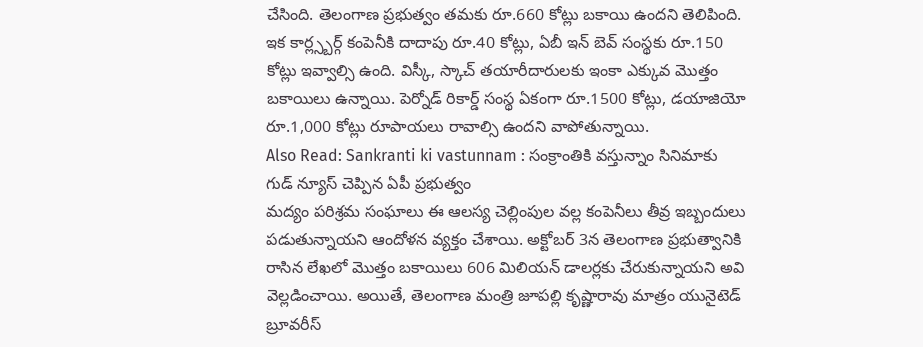చేసింది. తెలంగాణ ప్రభుత్వం తమకు రూ.660 కోట్లు బకాయి ఉందని తెలిపింది. ఇక కార్ల్స్బర్గ్ కంపెనీకి దాదాపు రూ.40 కోట్లు, ఏబీ ఇన్ బెవ్ సంస్థకు రూ.150 కోట్లు ఇవ్వాల్సి ఉంది. విస్కీ, స్కాచ్ తయారీదారులకు ఇంకా ఎక్కువ మొత్తం బకాయిలు ఉన్నాయి. పెర్నోడ్ రికార్డ్ సంస్థ ఏకంగా రూ.1500 కోట్లు, డయాజియో రూ.1,000 కోట్లు రూపాయలు రావాల్సి ఉందని వాపోతున్నాయి.
Also Read: Sankranti ki vastunnam : సంక్రాంతికి వస్తున్నాం సినిమాకు గుడ్ న్యూస్ చెప్పిన ఏపీ ప్రభుత్వం
మద్యం పరిశ్రమ సంఘాలు ఈ ఆలస్య చెల్లింపుల వల్ల కంపెనీలు తీవ్ర ఇబ్బందులు పడుతున్నాయని ఆందోళన వ్యక్తం చేశాయి. అక్టోబర్ 3న తెలంగాణ ప్రభుత్వానికి రాసిన లేఖలో మొత్తం బకాయిలు 606 మిలియన్ డాలర్లకు చేరుకున్నాయని అవి వెల్లడించాయి. అయితే, తెలంగాణ మంత్రి జూపల్లి కృష్ణారావు మాత్రం యునైటెడ్ బ్రూవరీస్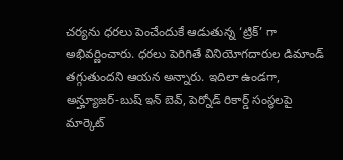చర్యను ధరలు పెంచేందుకే ఆడుతున్న ‘ట్రిక్’ గా అభివర్ణించారు. ధరలు పెరిగితే వినియోగదారుల డిమాండ్ తగ్గుతుందని ఆయన అన్నారు. ఇదిలా ఉండగా, అన్హ్యూజర్-బుష్ ఇన్ బెవ్, పెర్నోడ్ రికార్డ్ సంస్థలపై మార్కెట్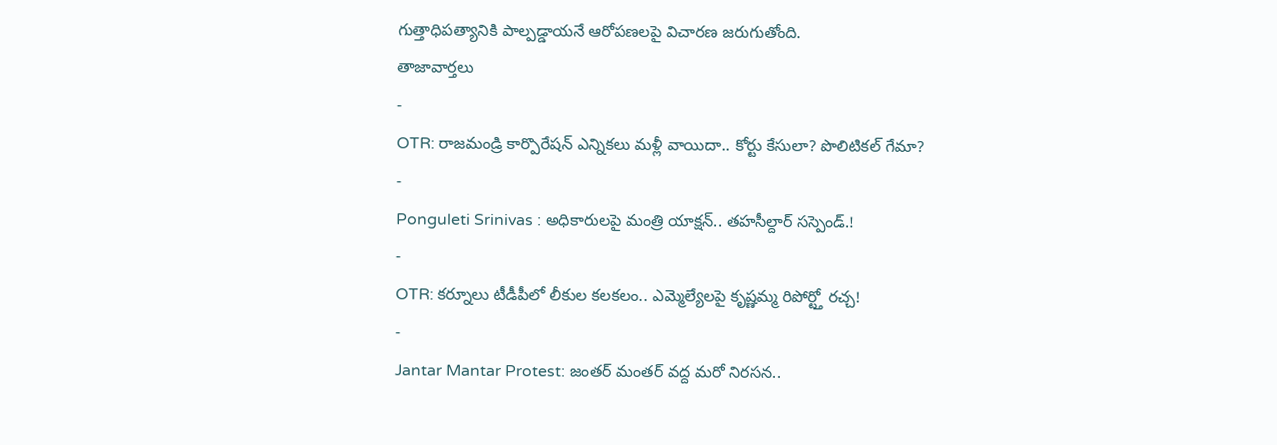గుత్తాధిపత్యానికి పాల్పడ్డాయనే ఆరోపణలపై విచారణ జరుగుతోంది.
తాజావార్తలు
-
OTR: రాజమండ్రి కార్పొరేషన్ ఎన్నికలు మళ్లీ వాయిదా.. కోర్టు కేసులా? పొలిటికల్ గేమా?
-
Ponguleti Srinivas : అధికారులపై మంత్రి యాక్షన్.. తహసీల్దార్ సస్పెండ్.!
-
OTR: కర్నూలు టీడీపీలో లీకుల కలకలం.. ఎమ్మెల్యేలపై కృష్ణమ్మ రిపోర్ట్తో రచ్చ!
-
Jantar Mantar Protest: జంతర్ మంతర్ వద్ద మరో నిరసన..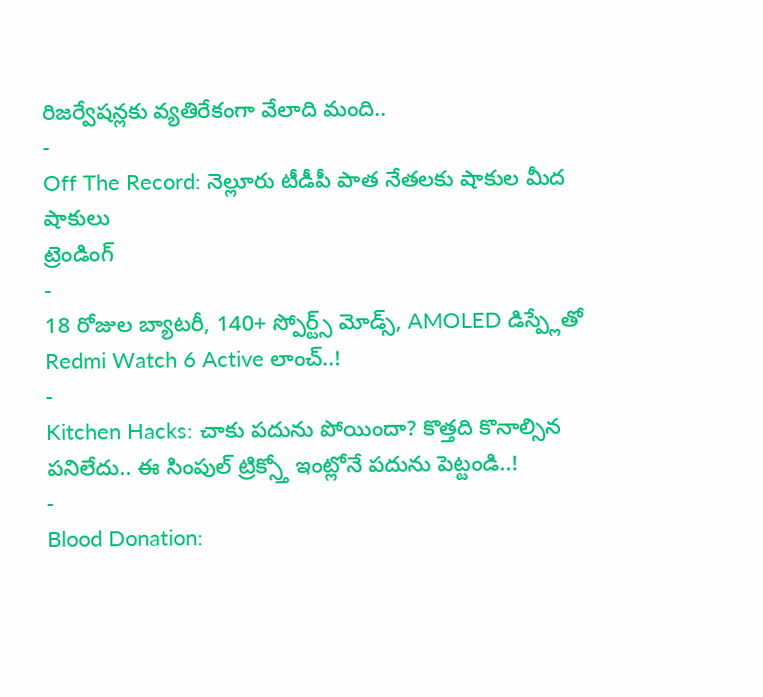రిజర్వేషన్లకు వ్యతిరేకంగా వేలాది మంది..
-
Off The Record: నెల్లూరు టీడీపీ పాత నేతలకు షాకుల మీద షాకులు
ట్రెండింగ్
-
18 రోజుల బ్యాటరీ, 140+ స్పోర్ట్స్ మోడ్స్, AMOLED డిస్ప్లేతో Redmi Watch 6 Active లాంచ్..!
-
Kitchen Hacks: చాకు పదును పోయిందా? కొత్తది కొనాల్సిన పనిలేదు.. ఈ సింపుల్ ట్రిక్స్తో ఇంట్లోనే పదును పెట్టండి..!
-
Blood Donation: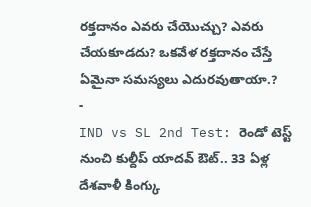రక్తదానం ఎవరు చేయొచ్చు? ఎవరు చేయకూడదు? ఒకవేళ రక్తదానం చేస్తే ఏమైనా సమస్యలు ఎదురవుతాయా.?
-
IND vs SL 2nd Test: రెండో టెస్ట్ నుంచి కుల్దీప్ యాదవ్ ఔట్.. 33 ఏళ్ల దేశవాళీ కింగ్కు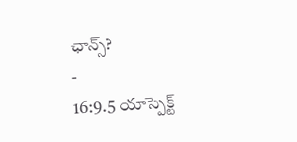ఛాన్స్?
-
16:9.5 యాస్పెక్ట్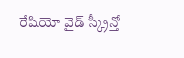రేషియో వైడ్ స్క్రీన్తో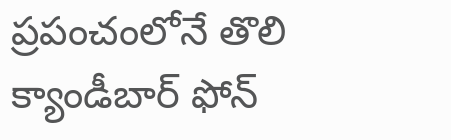ప్రపంచంలోనే తొలి క్యాండీబార్ ఫోన్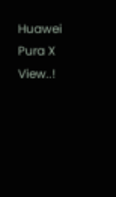Huawei Pura X View..!